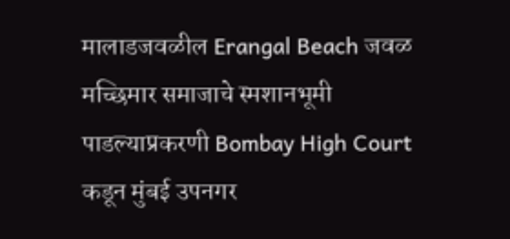मालाडजवळील Erangal Beach जवळ मच्छिमार समाजाचे स्मशानभूमी पाडल्याप्रकरणी Bombay High Court कडून मुंबई उपनगर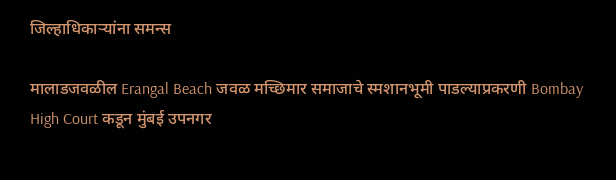जिल्हाधिकाऱ्यांना समन्स

मालाडजवळील Erangal Beach जवळ मच्छिमार समाजाचे स्मशानभूमी पाडल्याप्रकरणी Bombay High Court कडून मुंबई उपनगर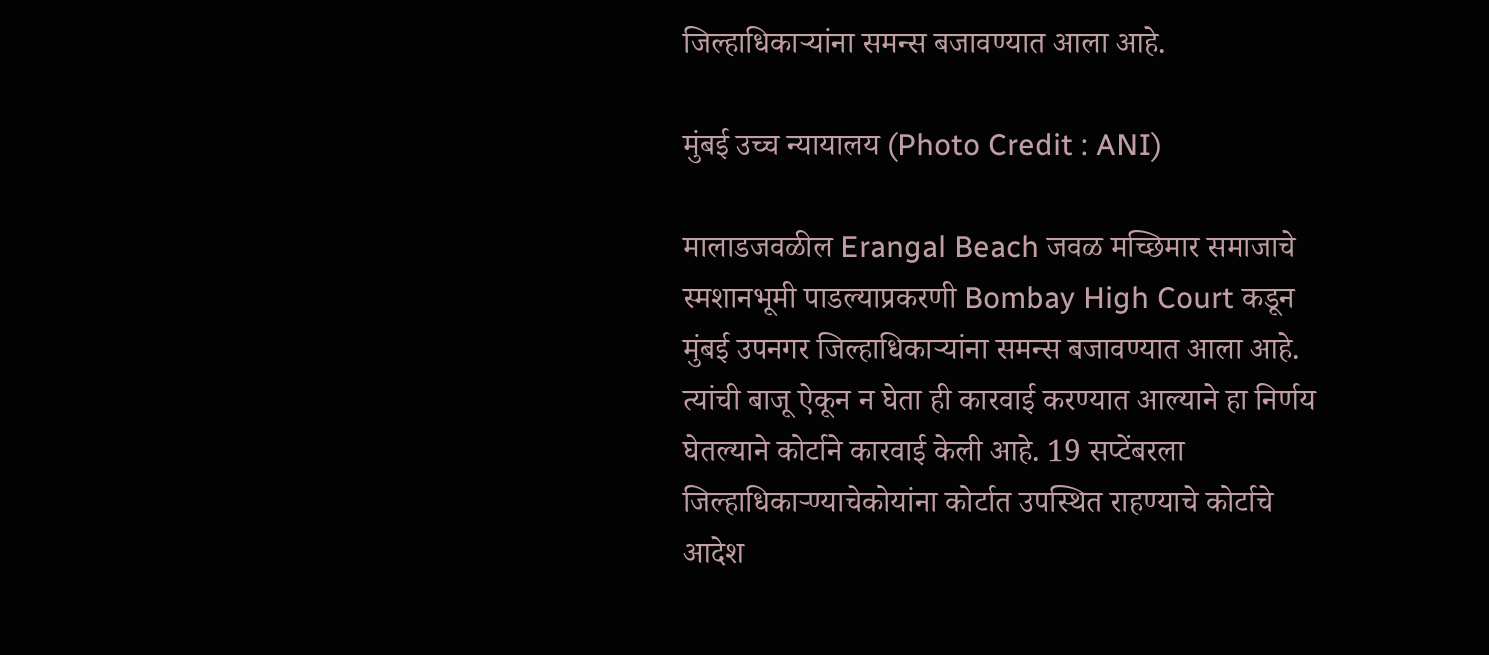जिल्हाधिकाऱ्यांना समन्स बजावण्यात आला आहे.

मुंबई उच्च न्यायालय (Photo Credit : ANI)

मालाडजवळील Erangal Beach जवळ मच्छिमार समाजाचे स्मशानभूमी पाडल्याप्रकरणी Bombay High Court कडून  मुंबई उपनगर जिल्हाधिकाऱ्यांना समन्स बजावण्यात आला आहे. त्यांची बाजू ऐकून न घेता ही कारवाई करण्यात आल्याने हा निर्णय घेतल्याने कोर्टाने कारवाई केली आहे. 19 सप्टेंबरला जिल्हाधिकार्‍ण्याचेकोयांना कोर्टात उपस्थित राहण्याचे कोर्टाचे आदेश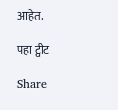आहेत.

पहा ट्वीट

Share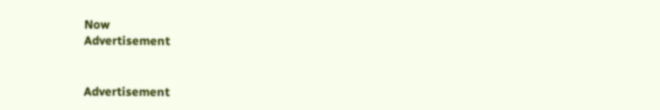Now
Advertisement


Advertisement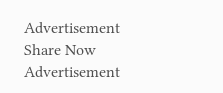Advertisement
Share Now
Advertisement